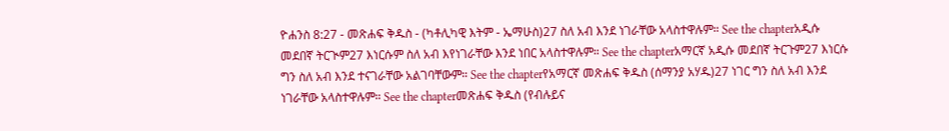ዮሐንስ 8:27 - መጽሐፍ ቅዱስ - (ካቶሊካዊ እትም - ኤማሁስ)27 ስለ አብ እንደ ነገራቸው አላስተዋሉም። See the chapterአዲሱ መደበኛ ትርጒም27 እነርሱም ስለ አብ እየነገራቸው እንደ ነበር አላስተዋሉም። See the chapterአማርኛ አዲሱ መደበኛ ትርጉም27 እነርሱ ግን ስለ አብ እንደ ተናገራቸው አልገባቸውም። See the chapterየአማርኛ መጽሐፍ ቅዱስ (ሰማንያ አሃዱ)27 ነገር ግን ስለ አብ እንደ ነገራቸው አላስተዋሉም። See the chapterመጽሐፍ ቅዱስ (የብሉይና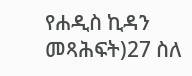የሐዲስ ኪዳን መጻሕፍት)27 ስለ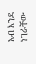አብ እንደ ነገራቸው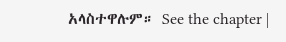አላስተዋሉም። See the chapter |